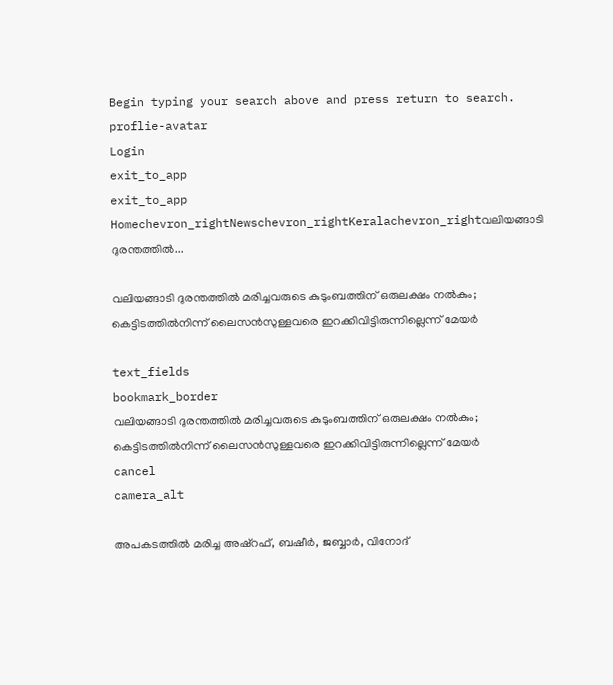Begin typing your search above and press return to search.
proflie-avatar
Login
exit_to_app
exit_to_app
Homechevron_rightNewschevron_rightKeralachevron_rightവലിയങ്ങാടി ദുരന്തത്തിൽ...

വലിയങ്ങാടി ദുരന്തത്തിൽ മരിച്ചവരുടെ കുടുംബത്തിന് ഒരുലക്ഷം നൽകും; കെട്ടിടത്തിൽനിന്ന് ലൈസൻസുള്ളവരെ ഇറക്കിവിട്ടിരുന്നില്ലെന്ന് മേയർ

text_fields
bookmark_border
വലിയങ്ങാടി ദുരന്തത്തിൽ മരിച്ചവരുടെ കുടുംബത്തിന് ഒരുലക്ഷം നൽകും; കെട്ടിടത്തിൽനിന്ന് ലൈസൻസുള്ളവരെ ഇറക്കിവിട്ടിരുന്നില്ലെന്ന് മേയർ
cancel
camera_alt

അപകടത്തിൽ മരിച്ച അഷ്റഫ്, ബഷീർ, ജബ്ബാർ, വിനോദ്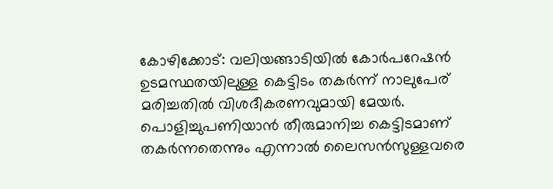കോഴിക്കോട്: വലിയങ്ങാടിയിൽ കോർപറേഷൻ ഉടമസ്ഥതയിലുള്ള കെട്ടിടം തകർന്ന് നാലുപേര് മരിച്ചതിൽ വിശദീകരണവുമായി മേയർ. പൊളിച്ചുപണിയാൻ തീരുമാനിച്ച കെട്ടിടമാണ് തകർന്നതെന്നും എന്നാൽ ലൈസൻസുള്ളവരെ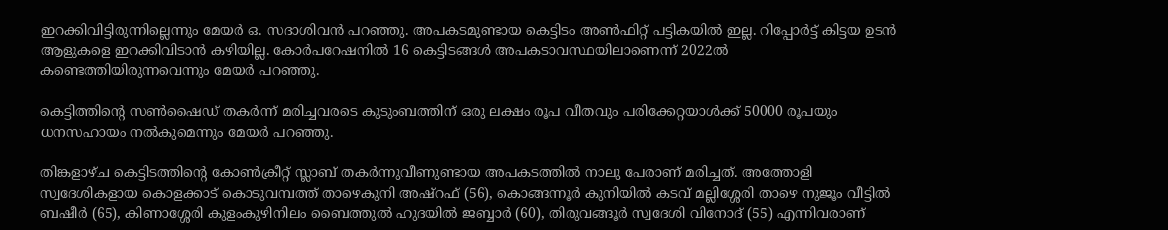ഇറക്കിവിട്ടിരുന്നില്ലെന്നും മേയർ ഒ. സദാശിവൻ പറഞ്ഞു. അപകടമുണ്ടായ കെട്ടിടം അൺഫിറ്റ് പട്ടികയിൽ ഇല്ല. റിപ്പോർട്ട് കിട്ടയ ഉടൻ ആളുകളെ ഇറക്കിവിടാൻ കഴിയില്ല. കോർപറേഷനിൽ 16 കെട്ടിടങ്ങൾ അപകടാവസ്ഥയിലാണെന്ന് 2022ൽ കണ്ടെത്തിയിരുന്നവെന്നും മേയർ പറഞ്ഞു.

കെട്ടിത്തിന്‍റെ സൺഷൈഡ് തകർന്ന് മരിച്ചവരടെ കുടുംബത്തിന് ഒരു ലക്ഷം രൂപ വീതവും പരിക്കേറ്റയാൾക്ക് 50000 രൂപയും ധനസഹായം നൽകുമെന്നും മേയർ പറഞ്ഞു.

തിങ്കളാഴ്ച കെട്ടിടത്തിന്റെ കോൺക്രീറ്റ് സ്ലാബ് തകർന്നുവീണുണ്ടായ അപകടത്തിൽ നാലു പേരാണ് മരിച്ചത്. അത്തോളി സ്വദേശികളായ കൊളക്കാട് കൊടുവമ്പത്ത് താഴെകുനി അഷ്റഫ് (56), കൊങ്ങന്നൂർ കുനിയിൽ കടവ് മല്ലിശ്ശേരി താഴെ നുജൂം വീട്ടിൽ ബഷീർ (65), കിണാശ്ശേരി കുളംകുഴിനിലം ബൈത്തുൽ ഹുദയിൽ ജബ്ബാർ (60), തിരുവങ്ങൂർ സ്വദേശി വിനോദ് (55) എന്നിവരാണ്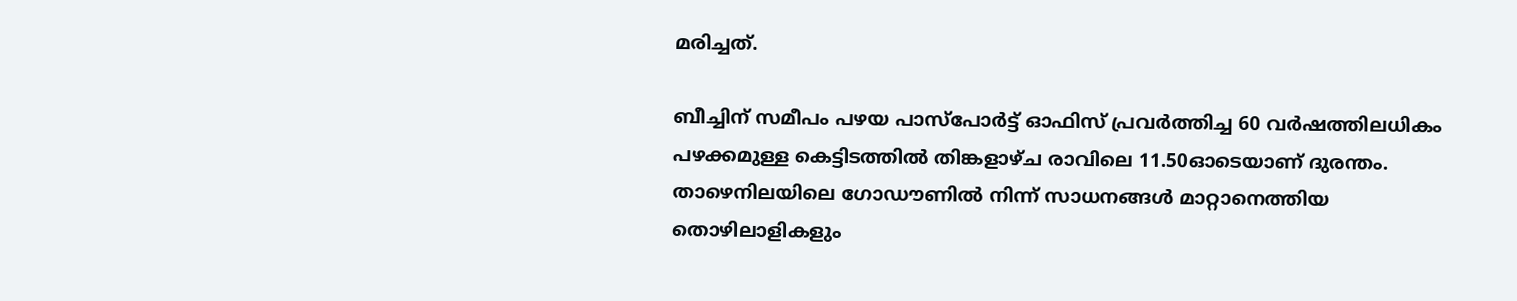മരിച്ചത്‌.

ബീച്ചിന് സമീപം പഴയ പാസ്പോർട്ട് ഓഫിസ് പ്രവർത്തിച്ച 60 വർഷത്തിലധികം പഴക്കമുള്ള കെട്ടിടത്തിൽ തിങ്കളാഴ്ച രാവിലെ 11.50ഓടെയാണ് ദുരന്തം. താഴെനിലയിലെ ഗോഡൗണിൽ നിന്ന് സാധനങ്ങൾ മാറ്റാനെത്തിയ തൊഴിലാളികളും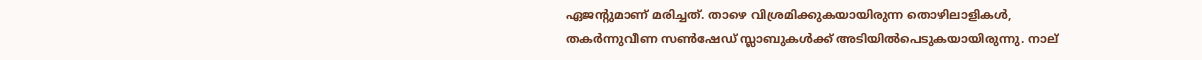ഏജന്‍റുമാണ് മരിച്ചത്. താഴെ വിശ്രമിക്കുകയായിരുന്ന തൊഴിലാളികൾ, തകർന്നുവീണ സൺഷേഡ് സ്ലാബുകൾക്ക് അടിയിൽപെടുകയായിരുന്നു. നാല്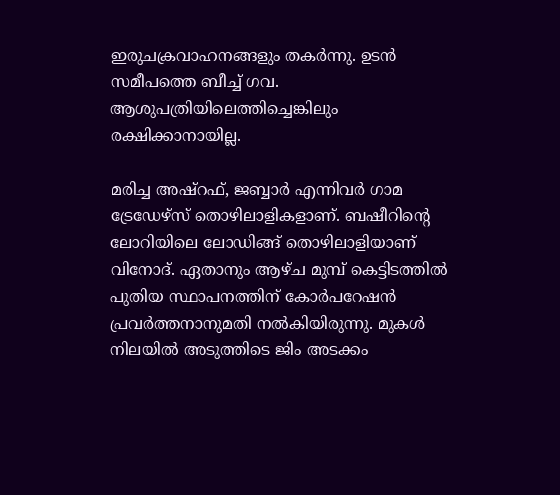ഇരുചക്രവാഹനങ്ങളും തകർന്നു. ഉടൻ സമീപത്തെ ബീച്ച് ഗവ. ആശുപത്രിയിലെത്തിച്ചെങ്കിലും രക്ഷിക്കാനായില്ല.

മരിച്ച അഷ്റഫ്, ജബ്ബാർ എന്നിവർ ഗാമ ട്രേഡേഴ്സ് തൊഴിലാളികളാണ്. ബഷീറിന്‍റെ ലോറിയിലെ ലോഡിങ്ങ് തൊഴിലാളിയാണ് വിനോദ്. ഏതാനും ആഴ്ച മുമ്പ് കെട്ടിടത്തിൽ പുതിയ സ്ഥാപനത്തിന് കോർപറേഷൻ പ്രവർത്തനാനുമതി നൽകിയിരുന്നു. മുകൾ നിലയിൽ അടുത്തിടെ ജിം അടക്കം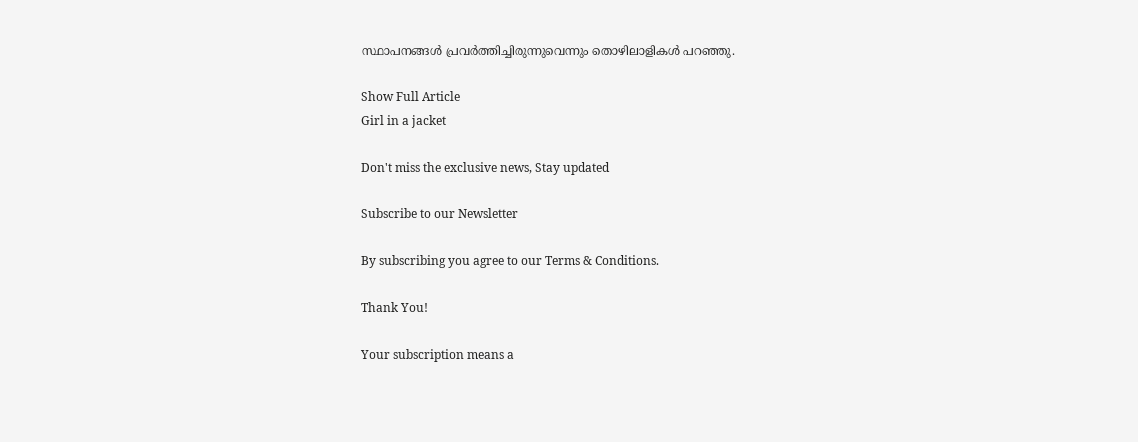സ്ഥാപനങ്ങൾ പ്രവർത്തിച്ചിരുന്നുവെന്നും തൊഴിലാളികൾ പറഞ്ഞു.

Show Full Article
Girl in a jacket

Don't miss the exclusive news, Stay updated

Subscribe to our Newsletter

By subscribing you agree to our Terms & Conditions.

Thank You!

Your subscription means a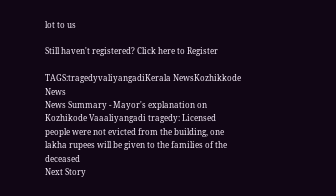lot to us

Still haven't registered? Click here to Register

TAGS:tragedyvaliyangadiKerala NewsKozhikkode News
News Summary - Mayor's explanation on Kozhikode Vaaaliyangadi tragedy: Licensed people were not evicted from the building, one lakha rupees will be given to the families of the deceased
Next Story